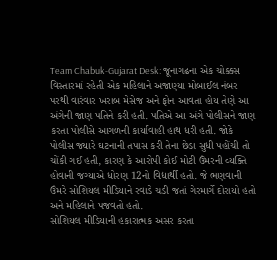Team Chabuk-Gujarat Desk: જૂનાગઢના એક ચોક્કસ વિસ્તારમાં રહેતી એક મહિલાને અજાણ્યા મોબાઈલ નંબર પરથી વારંવાર ખરાબ મેસેજ અને ફોન આવતા હોય તેણે આ અંગેની જાણ પતિને કરી હતી. પતિએ આ અંગે પોલીસને જાણ કરતા પોલીસે આગળની કાર્યાવાહી હાથ ધરી હતી. જોકે પોલીસ જ્યારે ઘટનાની તપાસ કરી તેના છેડા સુધી પહોંચી તો ચોંકી ગઈ હતી, કારણ કે આરોપી કોઈ મોટી ઉંમરની વ્યક્તિ હોવાની જગ્યાએ ધોરણ 12નો વિદ્યાર્થી હતો. જે ભણવાની ઉંમરે સોશિયલ મીડિયાને રવાડે ચડી જતાં ગેરમાર્ગે દોરાયો હતો અને મહિલાને પજવતો હતો.
સોશિયલ મીડિયાની હકારાત્મક અસર કરતા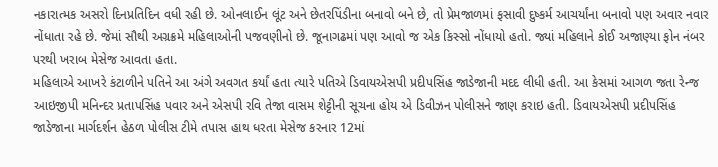નકારાત્મક અસરો દિનપ્રતિદિન વધી રહી છે. ઓનલાઈન લૂંટ અને છેતરપિંડીના બનાવો બને છે, તો પ્રેમજાળમાં ફસાવી દુષ્કર્મ આચર્યાંના બનાવો પણ અવાર નવાર નોંધાતા રહે છે. જેમાં સૌથી અગ્રક્રમે મહિલાઓની પજવણીનો છે. જૂનાગઢમાં પણ આવો જ એક કિસ્સો નોંધાયો હતો. જ્યાં મહિલાને કોઈ અજાણ્યા ફોન નંબર પરથી ખરાબ મેસેજ આવતા હતા.
મહિલાએ આખરે કંટાળીને પતિને આ અંગે અવગત કર્યાં હતા ત્યારે પતિએ ડિવાયએસપી પ્રદીપસિંહ જાડેજાની મદદ લીધી હતી. આ કેસમાં આગળ જતા રેન્જ આઇજીપી મનિન્દર પ્રતાપસિંહ પવાર અને એસપી રવિ તેજા વાસમ શેટ્ટીની સૂચના હોય એ ડિવીઝન પોલીસને જાણ કરાઇ હતી. ડિવાયએસપી પ્રદીપસિંહ જાડેજાના માર્ગદર્શન હેઠળ પોલીસ ટીમે તપાસ હાથ ધરતા મેસેજ કરનાર 12માં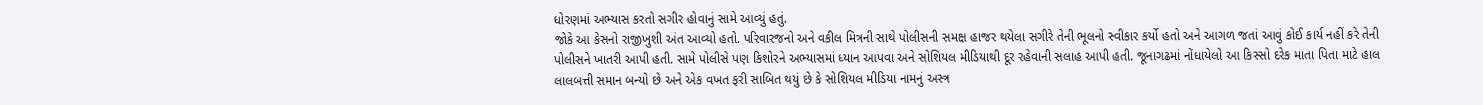ધોરણમાં અભ્યાસ કરતો સગીર હોવાનું સામે આવ્યું હતું.
જોકે આ કેસનો રાજીખુશી અંત આવ્યો હતો. પરિવારજનો અને વકીલ મિત્રની સાથે પોલીસની સમક્ષ હાજર થયેલા સગીરે તેની ભૂલનો સ્વીકાર કર્યો હતો અને આગળ જતાં આવું કોઈ કાર્ય નહીં કરે તેની પોલીસને ખાતરી આપી હતી. સામે પોલીસે પણ કિશોરને અભ્યાસમાં ધ્યાન આપવા અને સોશિયલ મીડિયાથી દૂર રહેવાની સલાહ આપી હતી. જૂનાગઢમાં નોંધાયેલો આ કિસ્સો દરેક માતા પિતા માટે હાલ લાલબત્તી સમાન બન્યો છે અને એક વખત ફરી સાબિત થયું છે કે સોશિયલ મીડિયા નામનું અસ્ત્ર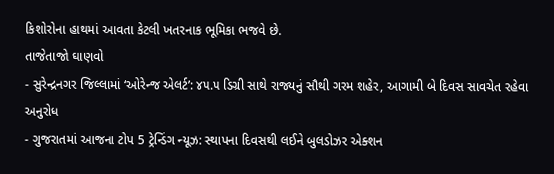કિશોરોના હાથમાં આવતા કેટલી ખતરનાક ભૂમિકા ભજવે છે.
તાજેતાજો ઘાણવો
- સુરેન્દ્રનગર જિલ્લામાં ‘ઓરેન્જ એલર્ટ’: ૪૫.૫ ડિગ્રી સાથે રાજ્યનું સૌથી ગરમ શહેર, આગામી બે દિવસ સાવચેત રહેવા અનુરોધ
- ગુજરાતમાં આજના ટોપ 5 ટ્રેન્ડિંગ ન્યૂઝ: સ્થાપના દિવસથી લઈને બુલડોઝર એક્શન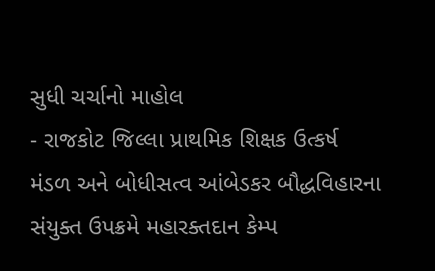સુધી ચર્ચાનો માહોલ
- રાજકોટ જિલ્લા પ્રાથમિક શિક્ષક ઉત્કર્ષ મંડળ અને બોધીસત્વ આંબેડકર બૌદ્ધવિહારના સંયુક્ત ઉપક્રમે મહારક્તદાન કેમ્પ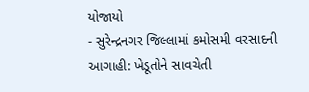યોજાયો
- સુરેન્દ્રનગર જિલ્લામાં કમોસમી વરસાદની આગાહી: ખેડૂતોને સાવચેતી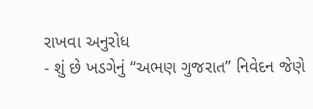રાખવા અનુરોધ
- શું છે ખડગેનું “અભણ ગુજરાત” નિવેદન જેણે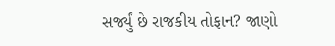સર્જ્યું છે રાજકીય તોફાન? જાણો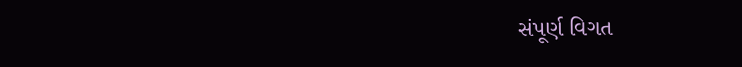સંપૂર્ણ વિગત